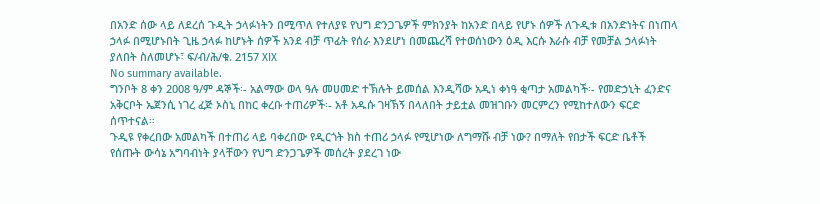በአንድ ሰው ላይ ለደረሰ ጉዲት ኃላፉነትን በሚጥለ የተለያዩ የህግ ድንጋጌዎች ምክንያት ከአንድ በላይ የሆኑ ሰዎች ለጉዲቱ በአንድነትና በነጠላ ኃላፉ በሚሆኑበት ጊዜ ኃላፉ ከሆኑት ሰዎች አንደ ብቻ ጥፊት የሰራ እንደሆነ በመጨረሻ የተወሰነውን ዕዲ እርሱ እራሱ ብቻ የመቻል ኃላፉነት ያለበት ስለመሆኑ፣ ፍ/ብ/ሕ/ቁ. 2157 XIX
No summary available.
ግንቦት 8 ቀን 2008 ዓ/ም ዳኞች፡- አልማው ወላ ዓሉ መሀመድ ተኽሉት ይመሰል እንዲሻው አዲነ ቀነዓ ቂጣታ አመልካች፡- የመድኃኒት ፈንድና አቅርቦት ኤጀንሲ ነገረ ፈጅ ኦስኒ በከር ቀረቡ ተጠሪዎች፡- አቶ አዱሱ ገዛኽኝ በላለበት ታይቷል መዝገቡን መርምረን የሚከተለውን ፍርድ ሰጥተናል።
ጉዲዩ የቀረበው አመልካች በተጠሪ ላይ ባቀረበው የዲርጎት ክስ ተጠሪ ኃላፉ የሚሆነው ለግማሹ ብቻ ነው? በማለት የበታች ፍርድ ቤቶች የሰጡት ውሳኔ አግባብነት ያላቸውን የህግ ድንጋጌዎች መሰረት ያደረገ ነው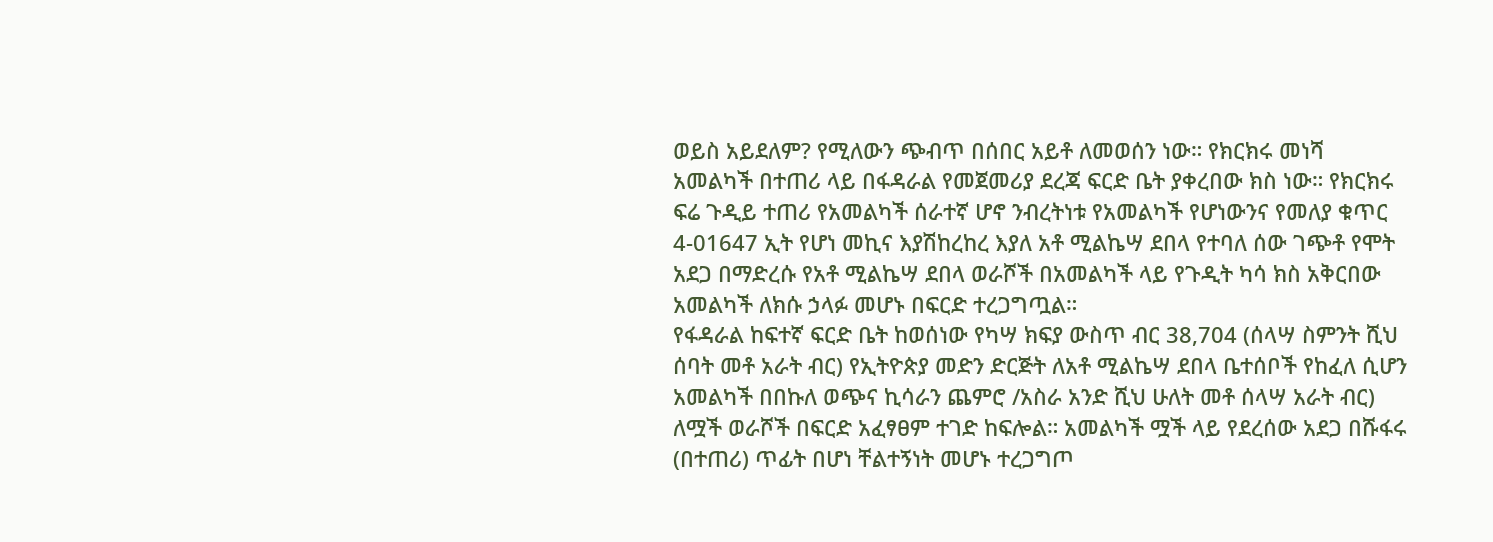ወይስ አይደለም? የሚለውን ጭብጥ በሰበር አይቶ ለመወሰን ነው። የክርክሩ መነሻ አመልካች በተጠሪ ላይ በፋዳራል የመጀመሪያ ደረጃ ፍርድ ቤት ያቀረበው ክስ ነው። የክርክሩ ፍሬ ጉዲይ ተጠሪ የአመልካች ሰራተኛ ሆኖ ንብረትነቱ የአመልካች የሆነውንና የመለያ ቁጥር 4-01647 ኢት የሆነ መኪና እያሽከረከረ እያለ አቶ ሚልኬሣ ደበላ የተባለ ሰው ገጭቶ የሞት አደጋ በማድረሱ የአቶ ሚልኬሣ ደበላ ወራሾች በአመልካች ላይ የጉዲት ካሳ ክስ አቅርበው አመልካች ለክሱ ኃላፉ መሆኑ በፍርድ ተረጋግጧል።
የፋዳራል ከፍተኛ ፍርድ ቤት ከወሰነው የካሣ ክፍያ ውስጥ ብር 38,704 (ሰላሣ ስምንት ሺህ ሰባት መቶ አራት ብር) የኢትዮጵያ መድን ድርጅት ለአቶ ሚልኬሣ ደበላ ቤተሰቦች የከፈለ ሲሆን አመልካች በበኩለ ወጭና ኪሳራን ጨምሮ /አስራ አንድ ሺህ ሁለት መቶ ሰላሣ አራት ብር) ለሟች ወራሾች በፍርድ አፈፃፀም ተገድ ከፍሎል። አመልካች ሟች ላይ የደረሰው አደጋ በሹፋሩ (በተጠሪ) ጥፊት በሆነ ቸልተኝነት መሆኑ ተረጋግጦ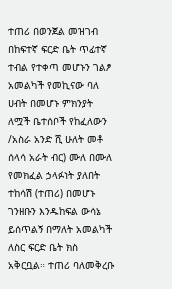ተጠሪ በወንጀል መዝገብ በከፍተኛ ፍርድ ቤት ጥፊተኛ ተብል የተቀጣ መሆኑን ገልፆ አመልካች የመኪናው ባለ ሀብት በመሆኑ ምክንያት ለሟች ቤተሰቦች የከፈለውን /አስራ አንድ ሺ ሁለት መቶ ሰላሳ አራት ብር) ሙለ በሙለ የመክፈል ኃላፉነት ያለበት ተከሳሽ (ተጠሪ) በመሆኑ ገንዘቡን እንዱከፍል ውሳኔ ይሰጥልኝ በማለት አመልካች ለስር ፍርድ ቤት ክስ አቅርቧል። ተጠሪ ባለመቅረቡ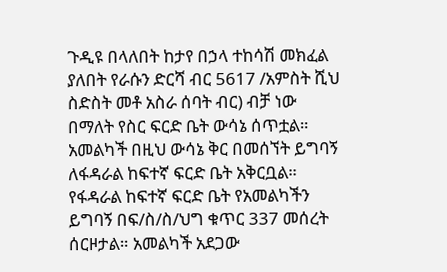ጉዲዩ በላለበት ከታየ በኃላ ተከሳሽ መክፈል ያለበት የራሱን ድርሻ ብር 5617 /አምስት ሺህ ስድስት መቶ አስራ ሰባት ብር) ብቻ ነው በማለት የስር ፍርድ ቤት ውሳኔ ሰጥቷል።
አመልካች በዚህ ውሳኔ ቅር በመሰኘት ይግባኝ ለፋዳራል ከፍተኛ ፍርድ ቤት አቅርቧል።
የፋዳራል ከፍተኛ ፍርድ ቤት የአመልካችን ይግባኝ በፍ/ስ/ስ/ህግ ቁጥር 337 መሰረት ሰርዞታል። አመልካች አደጋው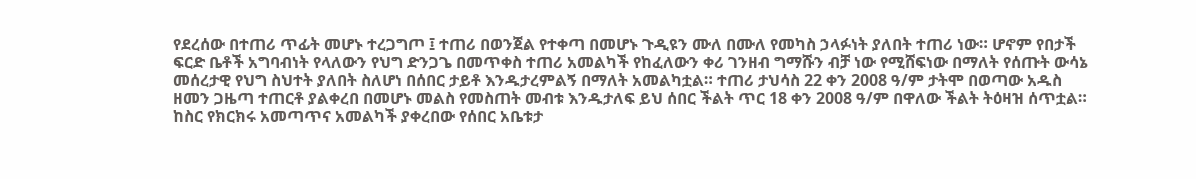የደረሰው በተጠሪ ጥፊት መሆኑ ተረጋግጦ ፤ ተጠሪ በወንጀል የተቀጣ በመሆኑ ጉዲዩን ሙለ በሙለ የመካስ ኃላፉነት ያለበት ተጠሪ ነው። ሆኖም የበታች ፍርድ ቤቶች አግባብነት የላለውን የህግ ድንጋጌ በመጥቀስ ተጠሪ አመልካች የከፈለውን ቀሪ ገንዘብ ግማሹን ብቻ ነው የሚሸፍነው በማለት የሰጡት ውሳኔ መሰረታዊ የህግ ስህተት ያለበት ስለሆነ በሰበር ታይቶ እንዱታረምልኝ በማለት አመልካቷል። ተጠሪ ታህሳስ 22 ቀን 2008 ዓ/ም ታትሞ በወጣው አዱስ ዘመን ጋዜጣ ተጠርቶ ያልቀረበ በመሆኑ መልስ የመስጠት መብቱ እንዱታለፍ ይህ ሰበር ችልት ጥር 18 ቀን 2008 ዓ/ም በዋለው ችልት ትዕዛዝ ሰጥቷል።
ከስር የክርክሩ አመጣጥና አመልካች ያቀረበው የሰበር አቤቱታ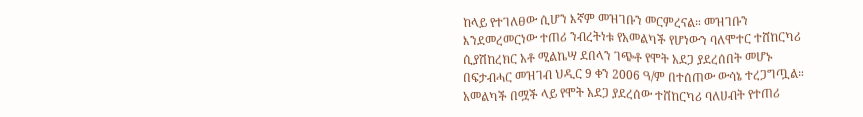ከላይ የተገለፀው ሲሆን እኛም መዝገቡን መርምረናል። መዝገቡን እንደመረመርነው ተጠሪ ንብረትነቱ የአመልካች የሆነውን ባለሞተር ተሸከርካሪ ሲያሽከረክር አቶ ሚልኬሣ ደበላን ገጭቶ የሞት አደጋ ያደረሰበት መሆኑ በፍታብሓር መዝገብ ህዲር 9 ቀን 2006 ዓ/ም በተሰጠው ውሳኔ ተረጋግጧል። አመልካች በሟች ላይ የሞት አደጋ ያደረሰው ተሸከርካሪ ባለሀብት የተጠሪ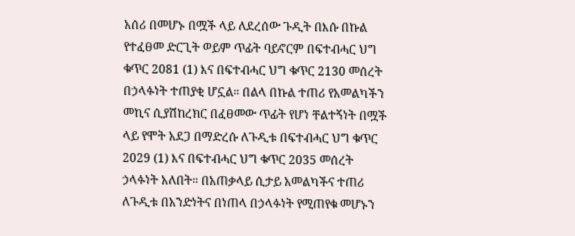አሰሪ በመሆኑ በሟች ላይ ለደረሰው ጉዲት በእሱ በኩል የተፈፀመ ድርጊት ወይም ጥፊት ባይኖርም በፍተብሓር ህግ ቁጥር 2081 (1) እና በፍተብሓር ህግ ቁጥር 2130 መሰረት በኃላፉነት ተጠያቂ ሆኗል። በልላ በኩል ተጠሪ የአመልካችን መኪና ሲያሽከረክር በፈፀመው ጥፊት የሆነ ቸልተኝነት በሟች ላይ የሞት አደጋ በማድረሱ ለጉዲቱ በፍተብሓር ህግ ቁጥር 2029 (1) እና በፍተብሓር ህግ ቁጥር 2035 መሰረት ኃላፉነት አለበት። በአጠቃላይ ሲታይ አመልካችና ተጠሪ ለጉዲቱ በአንድነትና በነጠላ በኃላፉነት የሚጠየቁ መሆኑን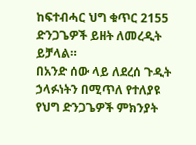ከፍተብሓር ህግ ቁጥር 2155 ድንጋጌዎች ይዘት ለመረዲት ይቻላል።
በአንድ ሰው ላይ ለደረሰ ጉዲት ኃላፉነትን በሚጥለ የተለያዩ የህግ ድንጋጌዎች ምክንያት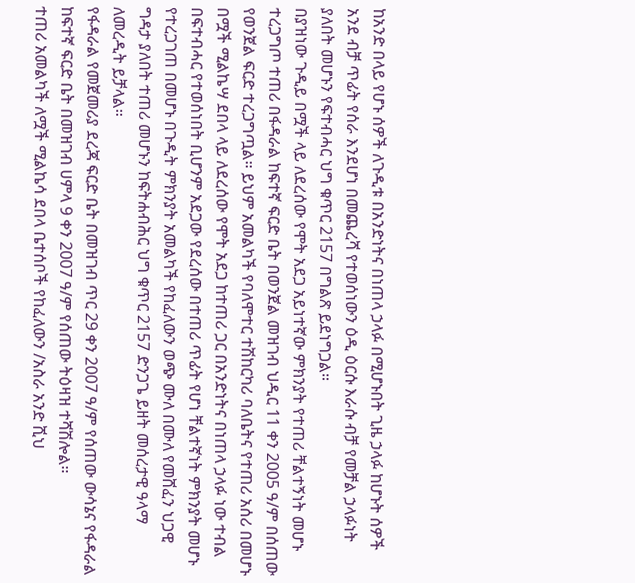ከአንድ በላይ የሆኑ ሰዎች ለጉዲቱ በአንድነትና በነጠላ ኃላፉ በሚሆኑበት ጊዜ ኃላፉ ከሆኑት ሰዎች አንደ ብቻ ጥፊት የሰራ እንደሆነ በመጨረሻ የተወሰነውን ዕዲ ዕርሱ እራሱ ብቻ የመቻል ኃላፉነት ያለበት መሆኑን የፍተብሓር ህግ ቁጥር 2157 በግልጽ ይደነግጋል።
በያዝነው ጉዲይ በሟች ላይ ለደረሰው የሞት አደጋ አይነተኛው ምክንያት የተጠሪ ቸልተኝነት መሆኑ ተረጋግጦ ተጠሪ በፋዳራል ከፍተኛ ፍርድ ቤት በወንጀል መዝገብ ህዲር 11 ቀን 2005 ዓ/ም በሰጠው የወንጀል ፍርድ ተረጋግጧል። ይህም አመልካች የባለሞተር ተሽከርካሪ ባለቤትና የተጠሪ አሰሪ በመሆኑ በሟች ሚልኬሣ ደበላ ላይ ለደረሰው የሞት አደጋ ከተጠሪ ጋር በአንድነትና በነጠላ ኃላፉ ነው ተብል በፍተብሓር የተወሰነበት ቢሆንም አደጋው የደረሰው በተጠሪ ጥፊት የሆነ ቸልተኛነት ምክንያት መሆኑ የተረጋገጠ በመሆኑ በጉዲት ምክንያት አመልካች የከፈለውን ወጭ ሙለ በሙለ የመሸፈን ህጋዊ ግዳታ ያለበት ተጠሪ መሆኑን ከፍትሐብሕር ህግ ቁጥር 2157 ድንጋጌ ይዘት መሰረታዊ ዓላማ ለመረዲት ይቻላል።
የፋዳራል የመጀመሪያ ደረጃ ፍርድ ቤት በመዝገብ ጥር 29 ቀን 2007 ዓ/ም የሰጠው ውሳኔና የፋዳራል ከፍተኛ ፍርድ ቤት በመዝገብ ሀምላ 9 ቀን 2007 ዓ/ም የሰጠው ትዕዛዝ ተሻሽሎል።
ተጠሪ አመልካች ለሟች ሚልኬሳ ደበላ ቤተሰቦች የከፈለውን /አስራ አንድ ሺህ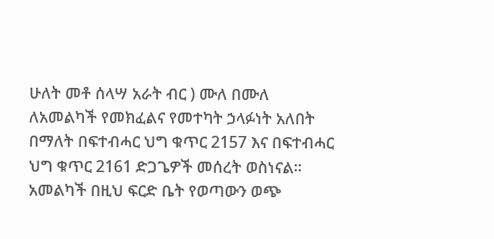ሁለት መቶ ሰላሣ አራት ብር ) ሙለ በሙለ ለአመልካች የመክፈልና የመተካት ኃላፉነት አለበት በማለት በፍተብሓር ህግ ቁጥር 2157 እና በፍተብሓር ህግ ቁጥር 2161 ድጋጌዎች መሰረት ወስነናል።
አመልካች በዚህ ፍርድ ቤት የወጣውን ወጭ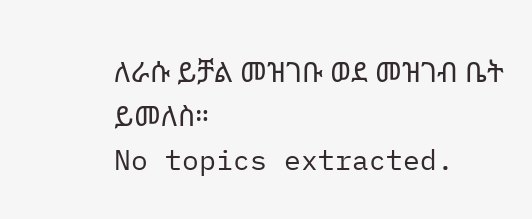ለራሱ ይቻል መዝገቡ ወደ መዝገብ ቤት ይመለስ።
No topics extracted.